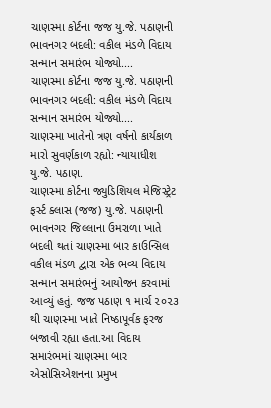ચાણસ્મા કોર્ટના જજ યુ.જે. પઠાણની ભાવનગર બદલી: વકીલ મંડળે વિદાય સન્માન સમારંભ યોજ્યો....
ચાણસ્મા કોર્ટના જજ યુ.જે. પઠાણની ભાવનગર બદલી: વકીલ મંડળે વિદાય સન્માન સમારંભ યોજ્યો....
ચાણસ્મા ખાતેનો ત્રણ વર્ષનો કાર્યકાળ મારો સુવર્ણકાળ રહ્યો: ન્યાયાધીશ યુ.જે. પઠાણ.
ચાણસ્મા કોર્ટના જ્યુડિશિયલ મેજિસ્ટ્રેટ ફર્સ્ટ ક્લાસ (જજ) યુ.જે. પઠાણની ભાવનગર જિલ્લાના ઉમરાળા ખાતે બદલી થતાં ચાણસ્મા બાર કાઉન્સિલ વકીલ મંડળ દ્વારા એક ભવ્ય વિદાય સન્માન સમારંભનું આયોજન કરવામાં આવ્યું હતું. જજ પઠાણ ૧ માર્ચ ૨૦૨૩ થી ચાણસ્મા ખાતે નિષ્ઠાપૂર્વક ફરજ બજાવી રહ્યા હતા.આ વિદાય સમારંભમાં ચાણસ્મા બાર એસોસિએશનના પ્રમુખ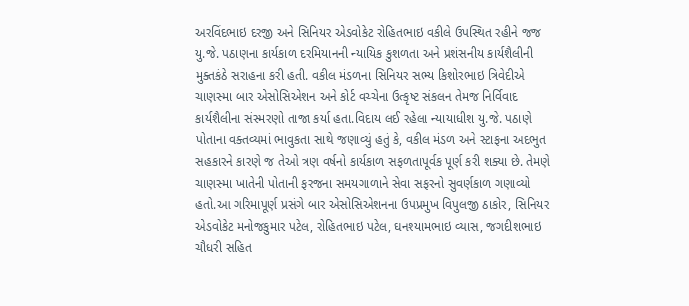અરવિંદભાઇ દરજી અને સિનિયર એડવોકેટ રોહિતભાઇ વકીલે ઉપસ્થિત રહીને જજ યુ.જે. પઠાણના કાર્યકાળ દરમિયાનની ન્યાયિક કુશળતા અને પ્રશંસનીય કાર્યશૈલીની મુક્તકંઠે સરાહના કરી હતી. વકીલ મંડળના સિનિયર સભ્ય કિશોરભાઇ ત્રિવેદીએ ચાણસ્મા બાર એસોસિએશન અને કોર્ટ વચ્ચેના ઉત્કૃષ્ટ સંકલન તેમજ નિર્વિવાદ કાર્યશૈલીના સંસ્મરણો તાજા કર્યા હતા.વિદાય લઈ રહેલા ન્યાયાધીશ યુ.જે. પઠાણે પોતાના વક્તવ્યમાં ભાવુકતા સાથે જણાવ્યું હતું કે, વકીલ મંડળ અને સ્ટાફના અદભુત સહકારને કારણે જ તેઓ ત્રણ વર્ષનો કાર્યકાળ સફળતાપૂર્વક પૂર્ણ કરી શક્યા છે. તેમણે ચાણસ્મા ખાતેની પોતાની ફરજના સમયગાળાને સેવા સફરનો સુવર્ણકાળ ગણાવ્યો હતો.આ ગરિમાપૂર્ણ પ્રસંગે બાર એસોસિએશનના ઉપપ્રમુખ વિપુલજી ઠાકોર, સિનિયર એડવોકેટ મનોજકુમાર પટેલ, રોહિતભાઇ પટેલ, ઘનશ્યામભાઇ વ્યાસ, જગદીશભાઇ ચૌધરી સહિત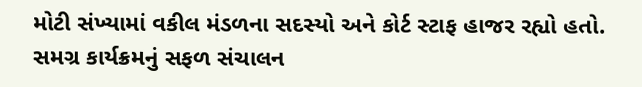મોટી સંખ્યામાં વકીલ મંડળના સદસ્યો અને કોર્ટ સ્ટાફ હાજર રહ્યો હતો. સમગ્ર કાર્યક્રમનું સફળ સંચાલન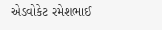એડવોકેટ રમેશભાઈ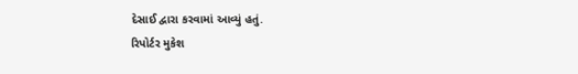દેસાઈ દ્વારા કરવામાં આવ્યું હતું.
રિપોર્ટર મુકેશ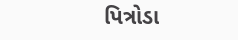પિત્રોડા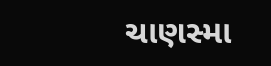ચાણસ્મા